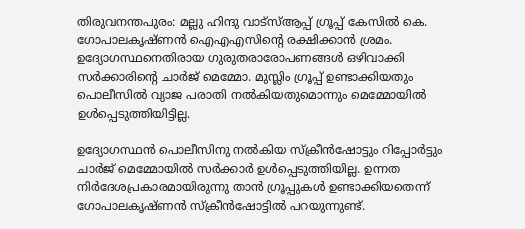തിരുവനന്തപുരം: മല്ലു ഹിന്ദു വാട്സ്ആപ്പ് ഗ്രൂപ്പ് കേസില്‍ കെ. ഗോപാലകൃഷ്ണന്‍ ഐഎഎസിന്റെ രക്ഷിക്കാന്‍ ശ്രമം. ഉദ്യോഗസ്ഥനെതിരായ ഗുരുതരാരോപണങ്ങള്‍ ഒഴിവാക്കി സര്‍ക്കാരിന്റെ ചാര്‍ജ് മെമ്മോ. മുസ്ലിം ഗ്രൂപ്പ് ഉണ്ടാക്കിയതും പൊലീസില്‍ വ്യാജ പരാതി നല്‍കിയതുമൊന്നും മെമ്മോയില്‍ ഉള്‍പ്പെടുത്തിയിട്ടില്ല.

ഉദ്യോഗസ്ഥന്‍ പൊലീസിനു നല്‍കിയ സ്‌ക്രീന്‍ഷോട്ടും റിപ്പോര്‍ട്ടും ചാര്‍ജ് മെമ്മോയില്‍ സര്‍ക്കാര്‍ ഉള്‍പ്പെടുത്തിയില്ല. ഉന്നത നിര്‍ദേശപ്രകാരമായിരുന്നു താന്‍ ഗ്രൂപ്പുകള്‍ ഉണ്ടാക്കിയതെന്ന് ഗോപാലകൃഷ്ണന്‍ സ്‌ക്രീന്‍ഷോട്ടില്‍ പറയുന്നുണ്ട്.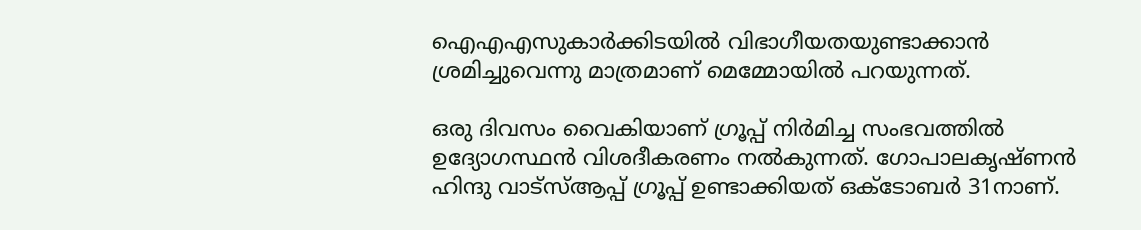ഐഎഎസുകാര്‍ക്കിടയില്‍ വിഭാഗീയതയുണ്ടാക്കാന്‍ ശ്രമിച്ചുവെന്നു മാത്രമാണ് മെമ്മോയില്‍ പറയുന്നത്.

ഒരു ദിവസം വൈകിയാണ് ഗ്രൂപ്പ് നിര്‍മിച്ച സംഭവത്തില്‍ ഉദ്യോഗസ്ഥന്‍ വിശദീകരണം നല്‍കുന്നത്. ഗോപാലകൃഷ്ണന്‍ ഹിന്ദു വാട്സ്ആപ്പ് ഗ്രൂപ്പ് ഉണ്ടാക്കിയത് ഒക്ടോബര്‍ 31നാണ്.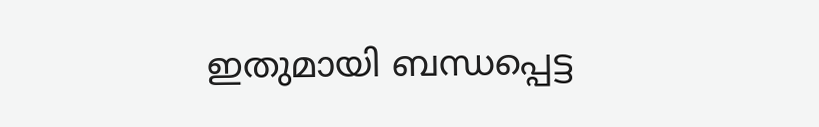ഇതുമായി ബന്ധപ്പെട്ട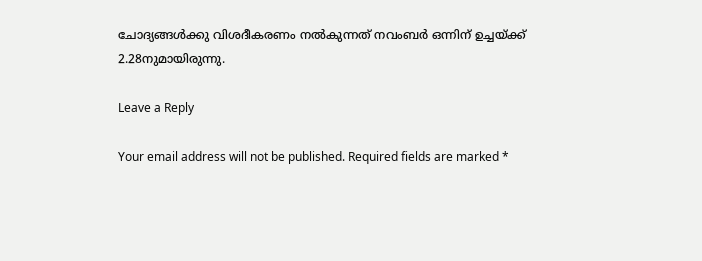ചോദ്യങ്ങള്‍ക്കു വിശദീകരണം നല്‍കുന്നത് നവംബര്‍ ഒന്നിന് ഉച്ചയ്ക്ക് 2.28നുമായിരുന്നു.

Leave a Reply

Your email address will not be published. Required fields are marked *